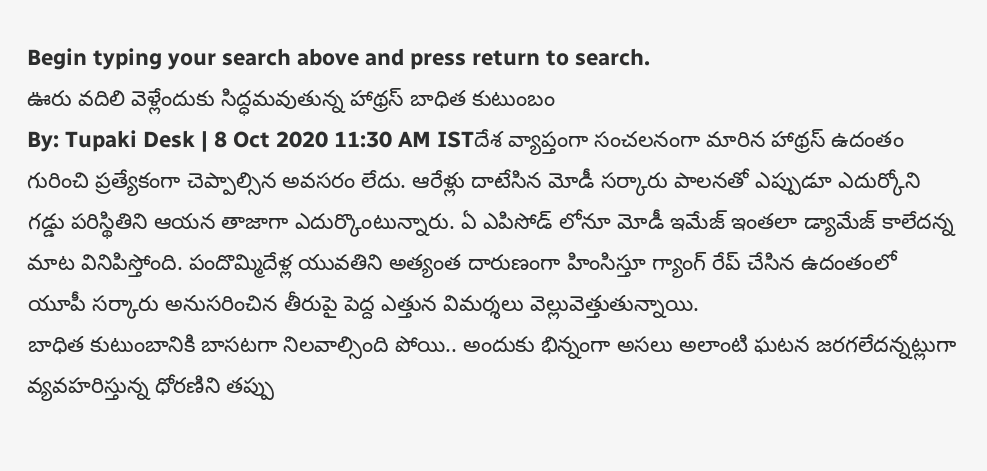Begin typing your search above and press return to search.
ఊరు వదిలి వెళ్లేందుకు సిద్ధమవుతున్న హాథ్రస్ బాధిత కుటుంబం
By: Tupaki Desk | 8 Oct 2020 11:30 AM ISTదేశ వ్యాప్తంగా సంచలనంగా మారిన హాథ్రస్ ఉదంతం గురించి ప్రత్యేకంగా చెప్పాల్సిన అవసరం లేదు. ఆరేళ్లు దాటేసిన మోడీ సర్కారు పాలనతో ఎప్పుడూ ఎదుర్కోని గడ్డు పరిస్థితిని ఆయన తాజాగా ఎదుర్కొంటున్నారు. ఏ ఎపిసోడ్ లోనూ మోడీ ఇమేజ్ ఇంతలా డ్యామేజ్ కాలేదన్న మాట వినిపిస్తోంది. పందొమ్మిదేళ్ల యువతిని అత్యంత దారుణంగా హింసిస్తూ గ్యాంగ్ రేప్ చేసిన ఉదంతంలో యూపీ సర్కారు అనుసరించిన తీరుపై పెద్ద ఎత్తున విమర్శలు వెల్లువెత్తుతున్నాయి.
బాధిత కుటుంబానికి బాసటగా నిలవాల్సింది పోయి.. అందుకు భిన్నంగా అసలు అలాంటి ఘటన జరగలేదన్నట్లుగా వ్యవహరిస్తున్న ధోరణిని తప్పు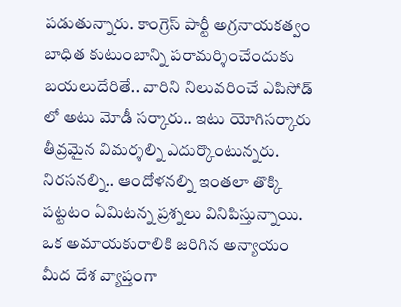పడుతున్నారు. కాంగ్రెస్ పార్టీ అగ్రనాయకత్వం బాధిత కుటుంబాన్ని పరామర్శించేందుకు బయలుదేరితే.. వారిని నిలువరించే ఎపిసోడ్ లో అటు మోడీ సర్కారు.. ఇటు యోగిసర్కారు తీవ్రమైన విమర్శల్ని ఎదుర్కొంటున్నరు. నిరసనల్ని.. ఆందోళనల్ని ఇంతలా తొక్కి పట్టటం ఏమిటన్న ప్రశ్నలు వినిపిస్తున్నాయి.
ఒక అమాయకురాలికి జరిగిన అన్యాయం మీద దేశ వ్యాప్తంగా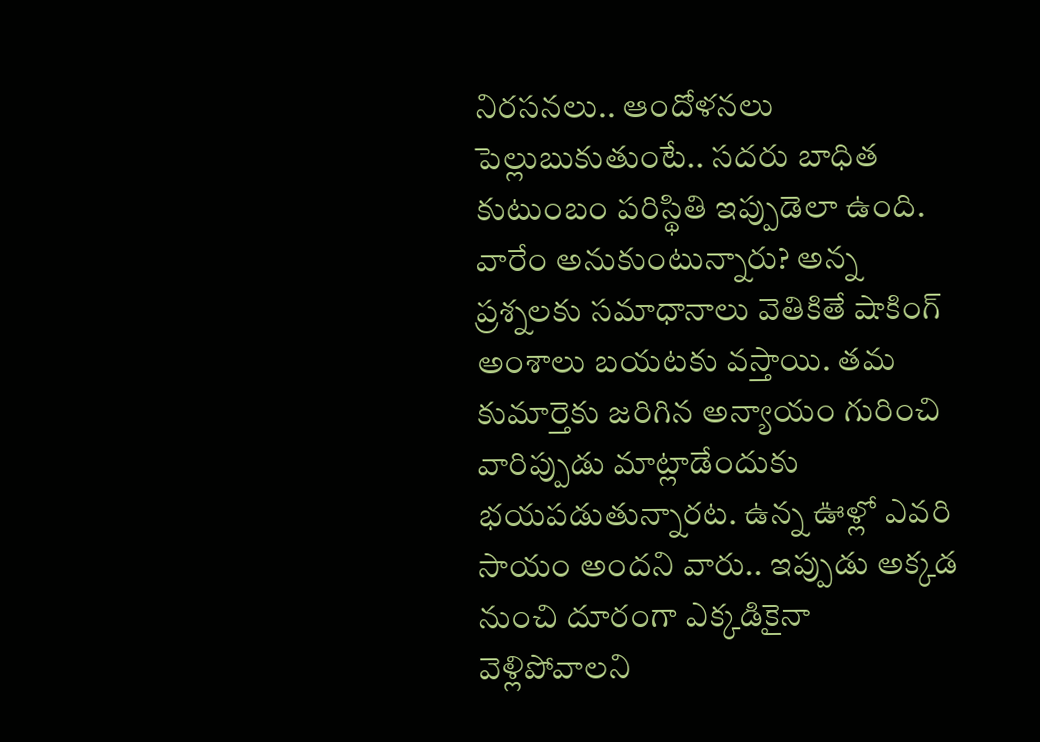నిరసనలు.. ఆందోళనలు పెల్లుబుకుతుంటే.. సదరు బాధిత కుటుంబం పరిస్థితి ఇప్పుడెలా ఉంది. వారేం అనుకుంటున్నారు? అన్న ప్రశ్నలకు సమాధానాలు వెతికితే షాకింగ్ అంశాలు బయటకు వస్తాయి. తమ కుమార్తెకు జరిగిన అన్యాయం గురించి వారిప్పుడు మాట్లాడేందుకు భయపడుతున్నారట. ఉన్న ఊళ్లో ఎవరి సాయం అందని వారు.. ఇప్పుడు అక్కడ నుంచి దూరంగా ఎక్కడికైనా వెళ్లిపోవాలని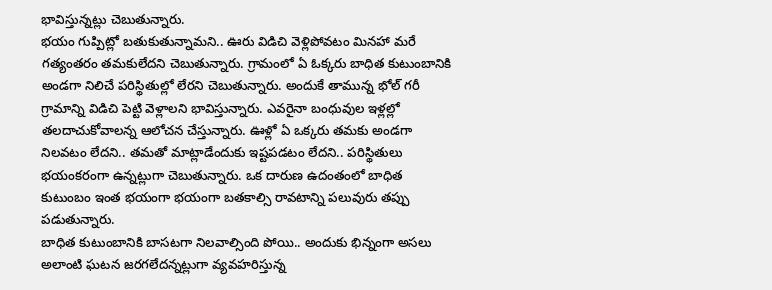భావిస్తున్నట్లు చెబుతున్నారు.
భయం గుప్పిట్లో బతుకుతున్నామని.. ఊరు విడిచి వెళ్లిపోవటం మినహా మరే గత్యంతరం తమకులేదని చెబుతున్నారు. గ్రామంలో ఏ ఓక్కరు బాధిత కుటుంబానికి అండగా నిలిచే పరిస్థితుల్లో లేరని చెబుతున్నారు. అందుకే తామున్న భోల్ గరీ గ్రామాన్ని విడిచి పెట్టి వెళ్లాలని భావిస్తున్నారు. ఎవరైనా బంధువుల ఇళ్లల్లో తలదాచుకోవాలన్న ఆలోచన చేస్తున్నారు. ఊళ్లో ఏ ఒక్కరు తమకు అండగా నిలవటం లేదని.. తమతో మాట్లాడేందుకు ఇష్టపడటం లేదని.. పరిస్థితులు భయంకరంగా ఉన్నట్లుగా చెబుతున్నారు. ఒక దారుణ ఉదంతంలో బాధిత కుటుంబం ఇంత భయంగా భయంగా బతకాల్సి రావటాన్ని పలువురు తప్పు పడుతున్నారు.
బాధిత కుటుంబానికి బాసటగా నిలవాల్సింది పోయి.. అందుకు భిన్నంగా అసలు అలాంటి ఘటన జరగలేదన్నట్లుగా వ్యవహరిస్తున్న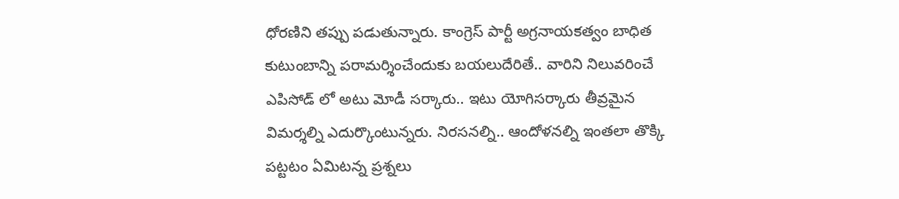ధోరణిని తప్పు పడుతున్నారు. కాంగ్రెస్ పార్టీ అగ్రనాయకత్వం బాధిత కుటుంబాన్ని పరామర్శించేందుకు బయలుదేరితే.. వారిని నిలువరించే ఎపిసోడ్ లో అటు మోడీ సర్కారు.. ఇటు యోగిసర్కారు తీవ్రమైన విమర్శల్ని ఎదుర్కొంటున్నరు. నిరసనల్ని.. ఆందోళనల్ని ఇంతలా తొక్కి పట్టటం ఏమిటన్న ప్రశ్నలు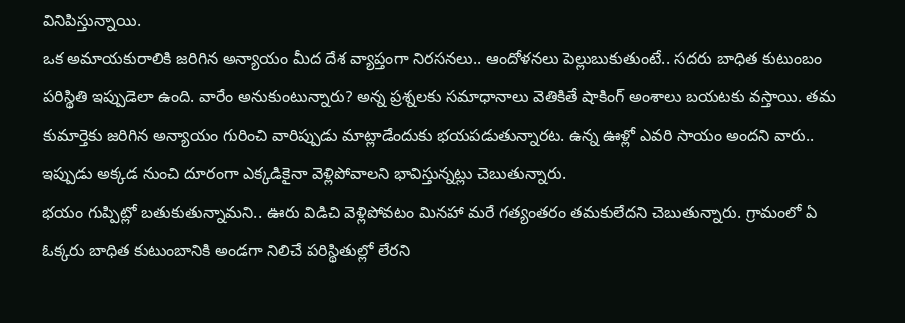వినిపిస్తున్నాయి.
ఒక అమాయకురాలికి జరిగిన అన్యాయం మీద దేశ వ్యాప్తంగా నిరసనలు.. ఆందోళనలు పెల్లుబుకుతుంటే.. సదరు బాధిత కుటుంబం పరిస్థితి ఇప్పుడెలా ఉంది. వారేం అనుకుంటున్నారు? అన్న ప్రశ్నలకు సమాధానాలు వెతికితే షాకింగ్ అంశాలు బయటకు వస్తాయి. తమ కుమార్తెకు జరిగిన అన్యాయం గురించి వారిప్పుడు మాట్లాడేందుకు భయపడుతున్నారట. ఉన్న ఊళ్లో ఎవరి సాయం అందని వారు.. ఇప్పుడు అక్కడ నుంచి దూరంగా ఎక్కడికైనా వెళ్లిపోవాలని భావిస్తున్నట్లు చెబుతున్నారు.
భయం గుప్పిట్లో బతుకుతున్నామని.. ఊరు విడిచి వెళ్లిపోవటం మినహా మరే గత్యంతరం తమకులేదని చెబుతున్నారు. గ్రామంలో ఏ ఓక్కరు బాధిత కుటుంబానికి అండగా నిలిచే పరిస్థితుల్లో లేరని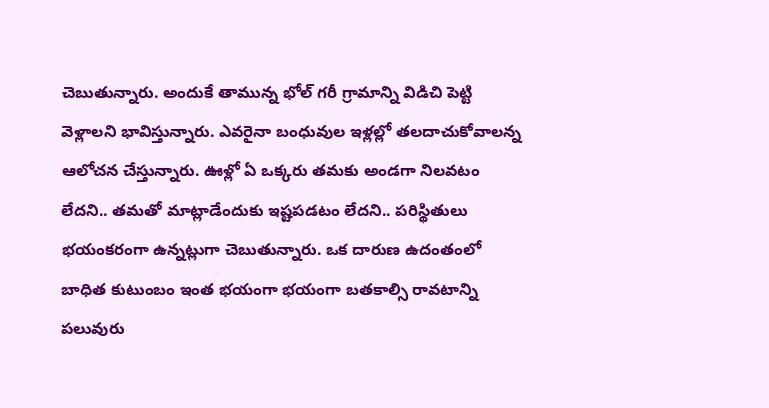చెబుతున్నారు. అందుకే తామున్న భోల్ గరీ గ్రామాన్ని విడిచి పెట్టి వెళ్లాలని భావిస్తున్నారు. ఎవరైనా బంధువుల ఇళ్లల్లో తలదాచుకోవాలన్న ఆలోచన చేస్తున్నారు. ఊళ్లో ఏ ఒక్కరు తమకు అండగా నిలవటం లేదని.. తమతో మాట్లాడేందుకు ఇష్టపడటం లేదని.. పరిస్థితులు భయంకరంగా ఉన్నట్లుగా చెబుతున్నారు. ఒక దారుణ ఉదంతంలో బాధిత కుటుంబం ఇంత భయంగా భయంగా బతకాల్సి రావటాన్ని పలువురు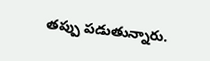తప్పు పడుతున్నారు.